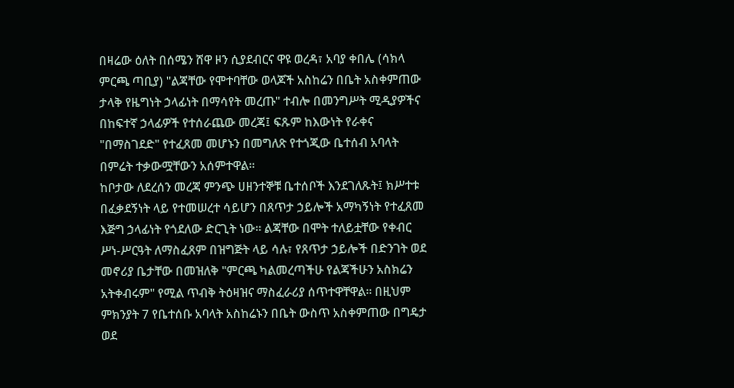በዛሬው ዕለት በሰሜን ሸዋ ዞን ሲያደብርና ዋዩ ወረዳ፣ አባያ ቀበሌ (ሳክላ ምርጫ ጣቢያ) "ልጃቸው የሞተባቸው ወላጆች አስከሬን በቤት አስቀምጠው ታላቅ የዜግነት ኃላፊነት በማሳየት መረጡ" ተብሎ በመንግሥት ሚዲያዎችና በከፍተኛ ኃላፊዎች የተሰራጨው መረጃ፤ ፍጹም ከእውነት የራቀና "በማስገደድ" የተፈጸመ መሆኑን በመግለጽ የተጎጂው ቤተሰብ አባላት በምሬት ተቃውሟቸውን አሰምተዋል።
ከቦታው ለደረሰን መረጃ ምንጭ ሀዘንተኞቹ ቤተሰቦች እንደገለጹት፤ ክሥተቱ በፈቃደኝነት ላይ የተመሠረተ ሳይሆን በጸጥታ ኃይሎች አማካኝነት የተፈጸመ እጅግ ኃላፊነት የጎደለው ድርጊት ነው። ልጃቸው በሞት ተለይቷቸው የቀብር ሥነ-ሥርዓት ለማስፈጸም በዝግጅት ላይ ሳሉ፣ የጸጥታ ኃይሎች በድንገት ወደ መኖሪያ ቤታቸው በመዝለቅ "ምርጫ ካልመረጣችሁ የልጃችሁን አስክሬን አትቀብሩም" የሚል ጥብቅ ትዕዛዝና ማስፈራሪያ ሰጥተዋቸዋል። በዚህም ምክንያት 7 የቤተሰቡ አባላት አስከሬኑን በቤት ውስጥ አስቀምጠው በግዴታ ወደ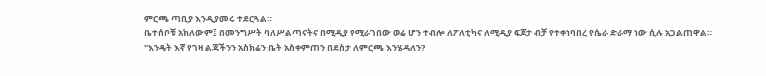ምርጫ ጣቢያ እንዲያመሩ ተደርጓል።
ቤተሰቦቹ አክለውም፤ በመንግሥት ባለሥልጣናትና በሚዲያ የሚራገበው ወሬ ሆን ተብሎ ለፖለቲካና ለሚዲያ ፍጆታ ብቻ የተቀነባበረ የሴራ ድራማ ነው ሲሉ አጋልጠዋል። "እንዴት እኛ የገዛ ልጃችንን አስክሬን ቤት አስቀምጠን በደስታ ለምርጫ እንሄዳለን?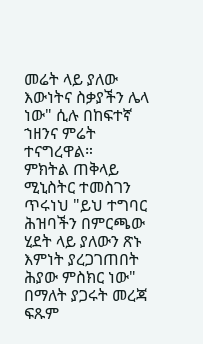መሬት ላይ ያለው እውነትና ስቃያችን ሌላ ነው" ሲሉ በከፍተኛ ኀዘንና ምሬት ተናግረዋል።
ምክትል ጠቅላይ ሚኒስትር ተመስገን ጥሩነህ "ይህ ተግባር ሕዝባችን በምርጫው ሂደት ላይ ያለውን ጽኑ እምነት ያረጋገጠበት ሕያው ምስክር ነው" በማለት ያጋሩት መረጃ ፍጹም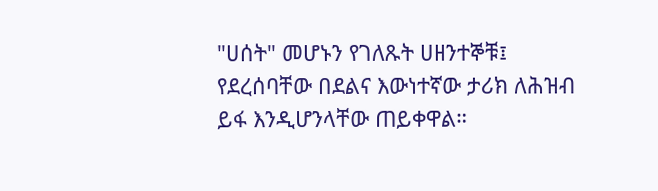"ሀሰት" መሆኑን የገለጹት ሀዘንተኞቹ፤ የደረሰባቸው በደልና እውነተኛው ታሪክ ለሕዝብ ይፋ እንዲሆንላቸው ጠይቀዋል።